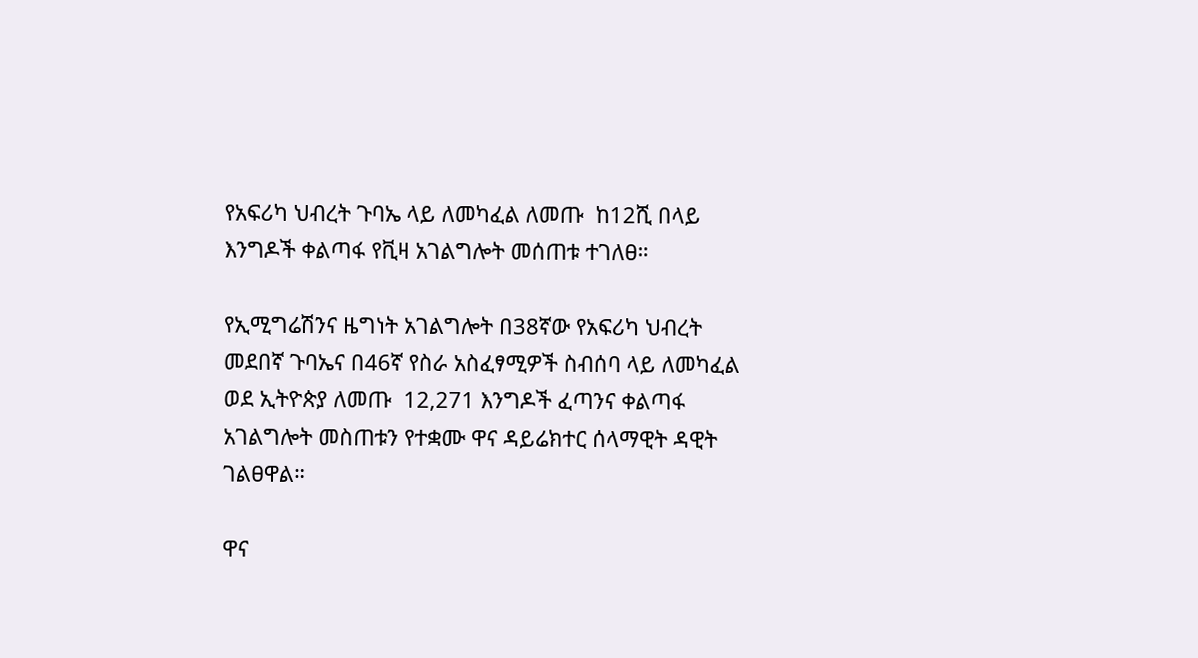የአፍሪካ ህብረት ጉባኤ ላይ ለመካፈል ለመጡ  ከ12ሺ በላይ እንግዶች ቀልጣፋ የቪዛ አገልግሎት መሰጠቱ ተገለፀ።

የኢሚግሬሽንና ዜግነት አገልግሎት በ38ኛው የአፍሪካ ህብረት መደበኛ ጉባኤና በ46ኛ የስራ አስፈፃሚዎች ስብሰባ ላይ ለመካፈል ወደ ኢትዮጵያ ለመጡ  12,271 እንግዶች ፈጣንና ቀልጣፋ አገልግሎት መስጠቱን የተቋሙ ዋና ዳይሬክተር ሰላማዊት ዳዊት ገልፀዋል።

ዋና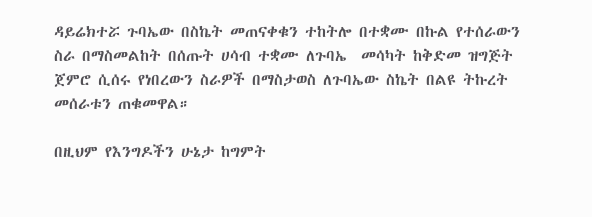ዳይሬክተሯ ጉባኤው በስኬት መጠናቀቁን ተከትሎ በተቋሙ በኩል የተሰራውን ስራ በማስመልከት በሰጡት ሀሳብ ተቋሙ ለጉባኤ  መሳካት ከቅድመ ዝግጅት ጀምሮ ሲሰሩ የነበረውን ስራዎች በማስታወስ ለጉባኤው ስኬት በልዩ ትኩረት መሰራቱን ጠቁመዋል።

በዚህም የእንግዶችን ሁኔታ ከግምት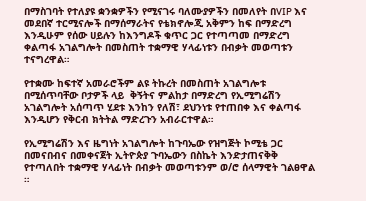በማስገባት የተለያዩ ቋንቋዎችን የሚናገሩ ባለሙያዎችን በመለየት በVIP እና መደበኛ ተርሚናሎች በማሰማራትና የቴክኖሎጂ አቅምን ከፍ በማድረግ እንዲሁም የሰው ሀይሉን ከእንግዶች ቁጥር ጋር የተጣጣመ በማድረግ ቀልጣፋ አገልግሎት በመስጠት ተቋማዊ ሃላፊነቱን በብቃት መወጣቱን  ተናግረዋል።

የተቋሙ ከፍተኛ አመራሮችም ልዩ ትኩረት በመስጠት አገልግሎቱ በሚሰጥባቸው ቦታዎች ላይ  ቅኝትና ምልከታ በማድረግ የኢሚግሬሽን አገልግሎት አሰጣጥ ሂደቱ እንከን የለሽ፣ ደህንነቱ የተጠበቀ እና ቀልጣፋ እንዲሆን የቅርብ ክትትል ማድረጉን አብራርተዋል።

የኢሚግሬሽን እና ዜግነት አገልግሎት ከጉባኤው የዝግጅት ኮሚቴ ጋር በመናበብና በመቀናጀት ኢትዮጵያ ጉባኤውን በስኬት እንድታጠናቅቅ የተጣለበት ተቋማዊ ሃላፊነት በብቃት መወጣቱንም ወ/ሮ ሰላማዊት ገልፀዋል ።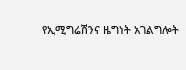የኢሚግሬሽንና ዜግነት አገልግሎት